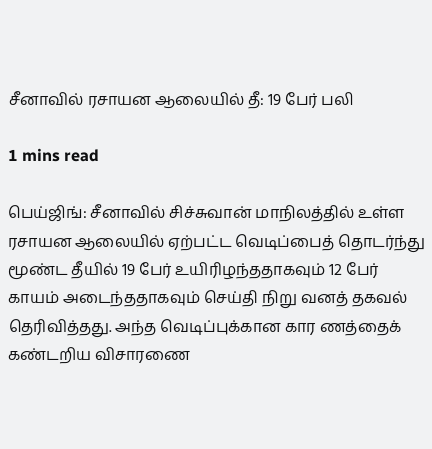சீனாவில் ரசாயன ஆலையில் தீ: 19 பேர் பலி

1 mins read

பெய்ஜிங்: சீனாவில் சிச்சுவான் மாநிலத்தில் உள்ள ரசாயன ஆலையில் ஏற்பட்ட வெடிப்பைத் தொடர்ந்து மூண்ட தீயில் 19 பேர் உயிரிழந்ததாகவும் 12 பேர் காயம் அடைந்ததாகவும் செய்தி நிறு வனத் தகவல் தெரிவித்தது. அந்த வெடிப்புக்கான கார ணத்தைக் கண்டறிய விசாரணை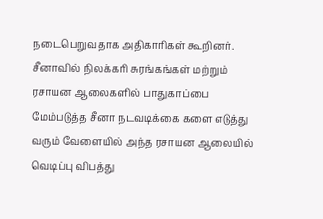நடைபெறுவதாக அதிகாரிகள் கூறினர். சீனாவில் நிலக்கரி சுரங்கங்கள் மற்றும் ரசாயன ஆலைகளில் பாதுகாப்பை மேம்படுத்த சீனா நடவடிக்கை களை எடுத்து வரும் வேளையில் அந்த ரசாயன ஆலையில் வெடிப்பு விபத்து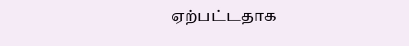ஏற்பட்டதாக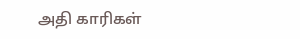அதி காரிகள்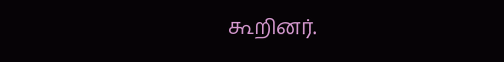கூறினர்.